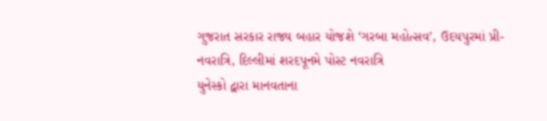ગુજરાત સરકાર રાજ્ય બહાર યોજશે ‘ગરબા મહોત્સવ’, ઉદયપુરમાં પ્રી-નવરાત્રિ, દિલ્લીમાં શરદપૂનમે પોસ્ટ નવરાત્રિ
યુનેસ્કો દ્વારા માનવતાના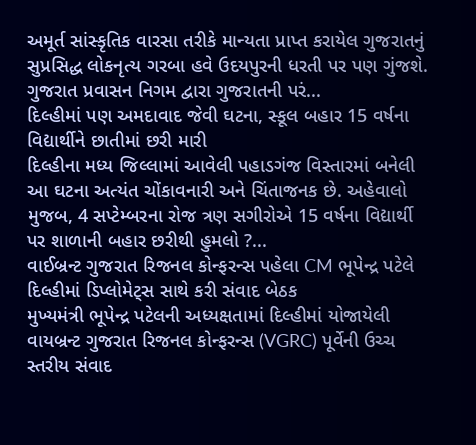અમૂર્ત સાંસ્કૃતિક વારસા તરીકે માન્યતા પ્રાપ્ત કરાયેલ ગુજરાતનું સુપ્રસિદ્ધ લોકનૃત્ય ગરબા હવે ઉદયપુરની ધરતી પર પણ ગુંજશે. ગુજરાત પ્રવાસન નિગમ દ્વારા ગુજરાતની પરં...
દિલ્હીમાં પણ અમદાવાદ જેવી ઘટના, સ્કૂલ બહાર 15 વર્ષના વિદ્યાર્થીને છાતીમાં છરી મારી
દિલ્હીના મધ્ય જિલ્લામાં આવેલી પહાડગંજ વિસ્તારમાં બનેલી આ ઘટના અત્યંત ચોંકાવનારી અને ચિંતાજનક છે. અહેવાલો મુજબ, 4 સપ્ટેમ્બરના રોજ ત્રણ સગીરોએ 15 વર્ષના વિદ્યાર્થી પર શાળાની બહાર છરીથી હુમલો ?...
વાઈબ્રન્ટ ગુજરાત રિજનલ કોન્ફરન્સ પહેલા CM ભૂપેન્દ્ર પટેલે દિલ્હીમાં ડિપ્લોમેટ્સ સાથે કરી સંવાદ બેઠક
મુખ્યમંત્રી ભૂપેન્દ્ર પટેલની અધ્યક્ષતામાં દિલ્હીમાં યોજાયેલી વાયબ્રન્ટ ગુજરાત રિજનલ કોન્ફરન્સ (VGRC) પૂર્વેની ઉચ્ચ સ્તરીય સંવાદ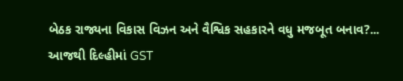બેઠક રાજ્યના વિકાસ વિઝન અને વૈશ્વિક સહકારને વધુ મજબૂત બનાવ?...
આજથી દિલ્હીમાં GST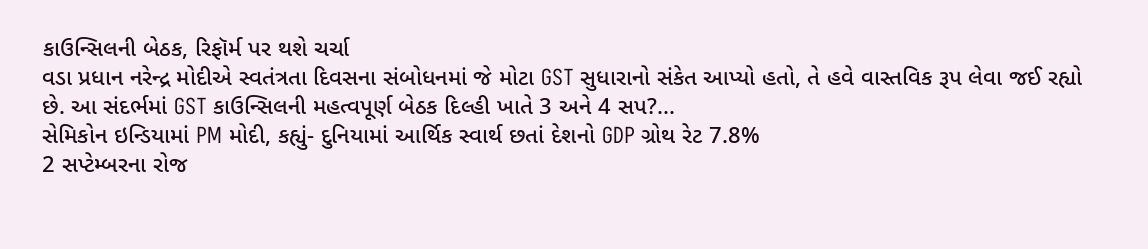કાઉન્સિલની બેઠક, રિફૉર્મ પર થશે ચર્ચા
વડા પ્રધાન નરેન્દ્ર મોદીએ સ્વતંત્રતા દિવસના સંબોધનમાં જે મોટા GST સુધારાનો સંકેત આપ્યો હતો, તે હવે વાસ્તવિક રૂપ લેવા જઈ રહ્યો છે. આ સંદર્ભમાં GST કાઉન્સિલની મહત્વપૂર્ણ બેઠક દિલ્હી ખાતે 3 અને 4 સપ?...
સેમિકોન ઇન્ડિયામાં PM મોદી, કહ્યું- દુનિયામાં આર્થિક સ્વાર્થ છતાં દેશનો GDP ગ્રોથ રેટ 7.8%
2 સપ્ટેમ્બરના રોજ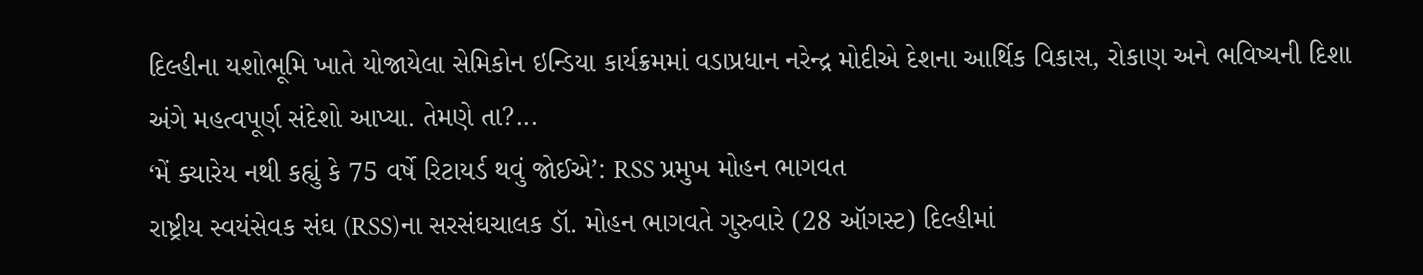દિલ્હીના યશોભૂમિ ખાતે યોજાયેલા સેમિકોન ઇન્ડિયા કાર્યક્રમમાં વડાપ્રધાન નરેન્દ્ર મોદીએ દેશના આર્થિક વિકાસ, રોકાણ અને ભવિષ્યની દિશા અંગે મહત્વપૂર્ણ સંદેશો આપ્યા. તેમણે તા?...
‘મેં ક્યારેય નથી કહ્યું કે 75 વર્ષે રિટાયર્ડ થવું જોઈએ’: RSS પ્રમુખ મોહન ભાગવત
રાષ્ટ્રીય સ્વયંસેવક સંઘ (RSS)ના સરસંઘચાલક ડૉ. મોહન ભાગવતે ગુરુવારે (28 ઑગસ્ટ) દિલ્હીમાં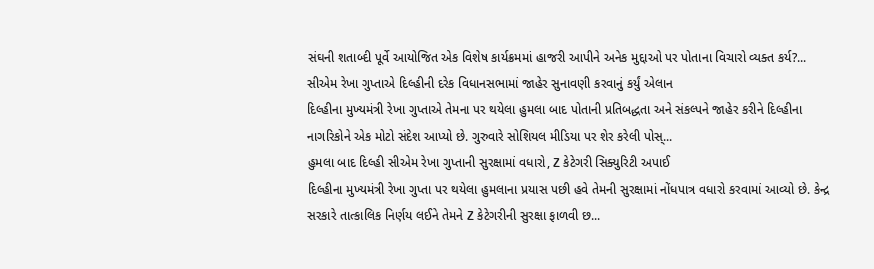સંઘની શતાબ્દી પૂર્વે આયોજિત એક વિશેષ કાર્યક્રમમાં હાજરી આપીને અનેક મુદ્દાઓ પર પોતાના વિચારો વ્યક્ત કર્ય?...
સીએમ રેખા ગુપ્તાએ દિલ્હીની દરેક વિધાનસભામાં જાહેર સુનાવણી કરવાનું કર્યું એલાન
દિલ્હીના મુખ્યમંત્રી રેખા ગુપ્તાએ તેમના પર થયેલા હુમલા બાદ પોતાની પ્રતિબદ્ધતા અને સંકલ્પને જાહેર કરીને દિલ્હીના નાગરિકોને એક મોટો સંદેશ આપ્યો છે. ગુરુવારે સોશિયલ મીડિયા પર શેર કરેલી પોસ્...
હુમલા બાદ દિલ્હી સીએમ રેખા ગુપ્તાની સુરક્ષામાં વધારો, Z કેટેગરી સિક્યુરિટી અપાઈ
દિલ્હીના મુખ્યમંત્રી રેખા ગુપ્તા પર થયેલા હુમલાના પ્રયાસ પછી હવે તેમની સુરક્ષામાં નોંધપાત્ર વધારો કરવામાં આવ્યો છે. કેન્દ્ર સરકારે તાત્કાલિક નિર્ણય લઈને તેમને Z કેટેગરીની સુરક્ષા ફાળવી છ...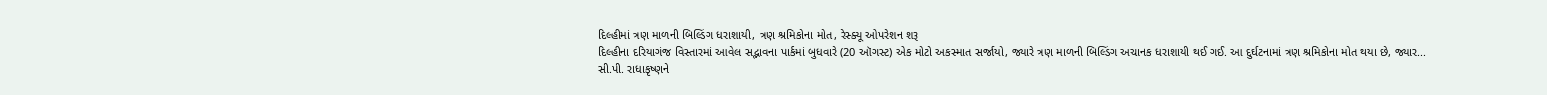દિલ્હીમાં ત્રણ માળની બિલ્ડિંગ ધરાશાયી, ત્રણ શ્રમિકોના મોત, રેસ્ક્યૂ ઓપરેશન શરૂ
દિલ્હીના દરિયાગંજ વિસ્તારમાં આવેલ સદ્ભાવના પાર્કમાં બુધવારે (20 ઑગસ્ટ) એક મોટો અકસ્માત સર્જાયો, જ્યારે ત્રણ માળની બિલ્ડિંગ અચાનક ધરાશાયી થઈ ગઈ. આ દુર્ઘટનામાં ત્રણ શ્રમિકોના મોત થયા છે, જ્યાર...
સી.પી. રાધાકૃષ્ણને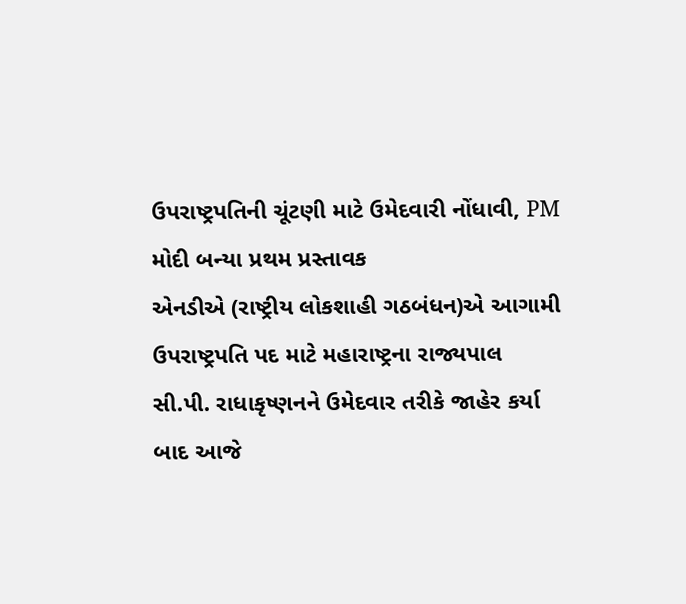ઉપરાષ્ટ્રપતિની ચૂંટણી માટે ઉમેદવારી નોંધાવી, PM મોદી બન્યા પ્રથમ પ્રસ્તાવક
એનડીએ (રાષ્ટ્રીય લોકશાહી ગઠબંધન)એ આગામી ઉપરાષ્ટ્રપતિ પદ માટે મહારાષ્ટ્રના રાજ્યપાલ સી.પી. રાધાકૃષ્ણનને ઉમેદવાર તરીકે જાહેર કર્યા બાદ આજે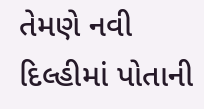તેમણે નવી દિલ્હીમાં પોતાની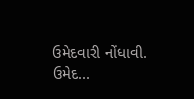ઉમેદવારી નોંધાવી. ઉમેદ...